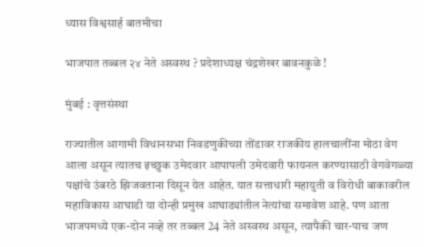ध्यास विश्वसार्ह बातमीचा

भाजपात तब्बल २४ नेते अस्वस्थ ? प्रदेशाध्यक्ष चंद्रशेखर बावनकुळे !

मुंबई : वृत्तसंस्था

राज्यातील आगामी विधानसभा निवडणुकीच्या तोंडावर राजकीय हालचालींना मोठा वेग आला असून त्यातच इच्छुक उमेदवार आपापली उमेदवारी फायनल करण्यासाठी वेगवेगळ्या पक्षांचे उंबरठे झिजवताना दिसून येत आहेत. यात सत्ताधारी महायुती व विरोधी बाकावरील महाविकास आघाडी या दोन्ही प्रमुख आघाड्यांतील नेत्यांचा समावेश आहे. पण आता भाजपमध्ये एक-दोन नव्हे तर तब्बल 24 नेते अस्वस्थ असून, त्यापैकी चार-पाच जण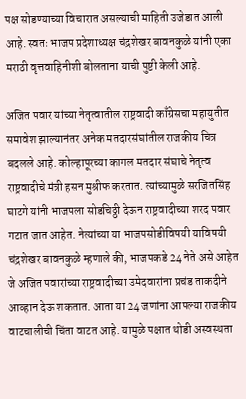पक्ष सोडण्याच्या विचारात असल्याची माहिती उजेडात आली आहे. स्वतः भाजप प्रदेशाध्यक्ष चंद्रशेखर बावनकुळे यांनी एका मराठी वृत्तवाहिनीशी बोलताना याची पुष्टी केली आहे.

अजित पवार यांच्या नेतृत्वातील राष्ट्रवादी काँग्रेसचा महायुतीत समावेश झाल्यानंतर अनेक मतदारसंघांतील राजकीय चित्र बदलले आहे. कोल्हापूरच्या कागल मतदार संघाचे नेतृत्व राष्ट्रवादीचे मंत्री हसन मुश्रीफ करतात. त्यांच्यामुळे सरजितसिंह घाटगे यांनी भाजपला सोडचिठ्ठी देऊन राष्ट्रवादीच्या शरद पवार गटात जात आहेत. नेत्यांच्या या भाजपसोडीविषयी याविषयी चंद्रशेखर बावनकुळे म्हणाले की, भाजपकडे 24 नेते असे आहेत जे अजित पवारांच्या राष्ट्रवादीच्या उमेदवारांना प्रचंड ताकदीने आव्हान देऊ शकतात. आता या 24 जणांना आपल्या राजकीय वाटचालीची चिंता वाटत आहे. यामुळे पक्षात थोडी अस्वस्थता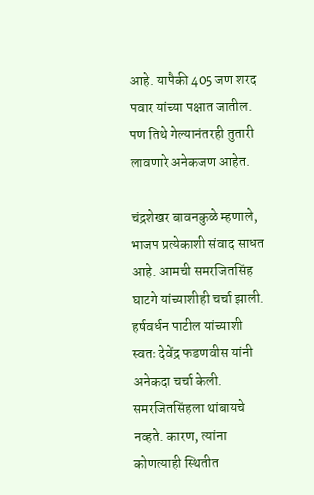आहे. यापैकी 405 जण शरद पवार यांच्या पक्षात जातील. पण तिथे गेल्यानंतरही तुतारी लावणारे अनेकजण आहेत.

चंद्रशेखर बावनकुळे म्हणाले, भाजप प्रत्येकाशी संवाद साधत आहे. आमची समरजितसिंह घाटगे यांच्याशीही चर्चा झाली. हर्षवर्धन पाटील यांच्याशी स्वतः देवेंद्र फडणवीस यांनी अनेकदा चर्चा केली. समरजितसिंहला थांबायचे नव्हते. कारण, त्यांना कोणत्याही स्थितीत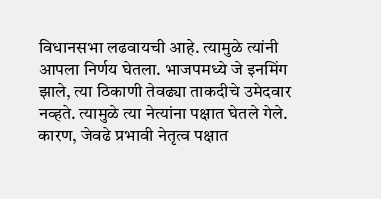विधानसभा लढवायची आहे. त्यामुळे त्यांनी आपला निर्णय घेतला. भाजपमध्ये जे इनमिंग झाले, त्या ठिकाणी तेवढ्या ताकदीचे उमेदवार नव्हते. त्यामुळे त्या नेत्यांना पक्षात घेतले गेले. कारण, जेवढे प्रभावी नेतृत्व पक्षात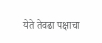येते तेवढा पक्षाचा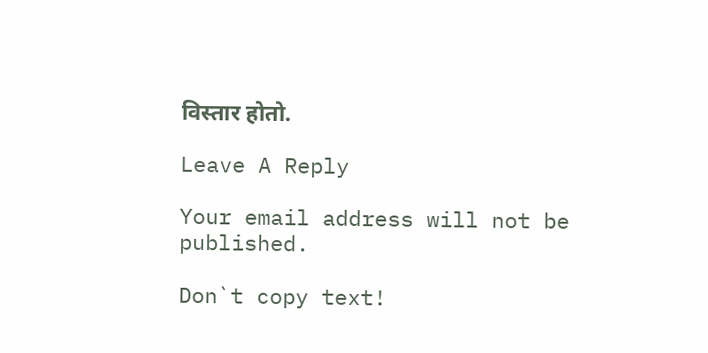विस्तार होतो.

Leave A Reply

Your email address will not be published.

Don`t copy text!